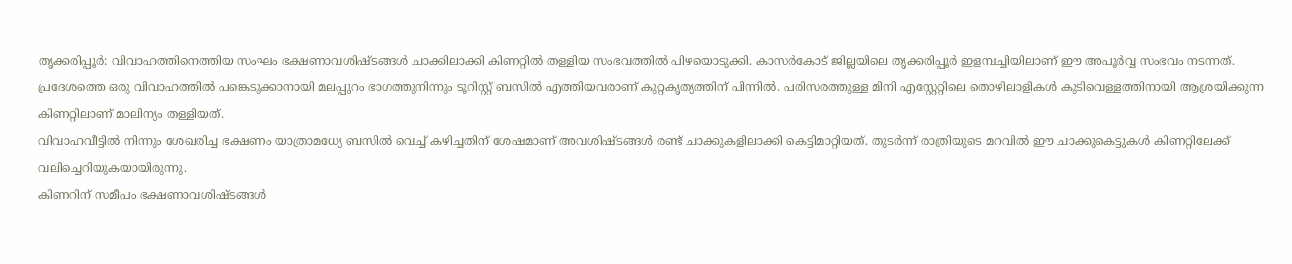തൃക്കരിപ്പൂർ: വിവാഹത്തിനെത്തിയ സംഘം ഭക്ഷണാവശിഷ്ടങ്ങൾ ചാക്കിലാക്കി കിണറ്റിൽ തള്ളിയ സംഭവത്തിൽ പിഴയൊടുക്കി. കാസർകോട് ജില്ലയിലെ തൃക്കരിപ്പൂർ ഇളമ്പച്ചിയിലാണ് ഈ അപൂർവ്വ സംഭവം നടന്നത്.
പ്രദേശത്തെ ഒരു വിവാഹത്തിൽ പങ്കെടുക്കാനായി മലപ്പുറം ഭാഗത്തുനിന്നും ടൂറിസ്റ്റ് ബസിൽ എത്തിയവരാണ് കുറ്റകൃത്യത്തിന് പിന്നിൽ. പരിസരത്തുള്ള മിനി എസ്റ്റേറ്റിലെ തൊഴിലാളികൾ കുടിവെള്ളത്തിനായി ആശ്രയിക്കുന്ന കിണറ്റിലാണ് മാലിന്യം തള്ളിയത്.
വിവാഹവീട്ടിൽ നിന്നും ശേഖരിച്ച ഭക്ഷണം യാത്രാമധ്യേ ബസിൽ വെച്ച് കഴിച്ചതിന് ശേഷമാണ് അവശിഷ്ടങ്ങൾ രണ്ട് ചാക്കുകളിലാക്കി കെട്ടിമാറ്റിയത്. തുടർന്ന് രാത്രിയുടെ മറവിൽ ഈ ചാക്കുകെട്ടുകൾ കിണറ്റിലേക്ക് വലിച്ചെറിയുകയായിരുന്നു.
കിണറിന് സമീപം ഭക്ഷണാവശിഷ്ടങ്ങൾ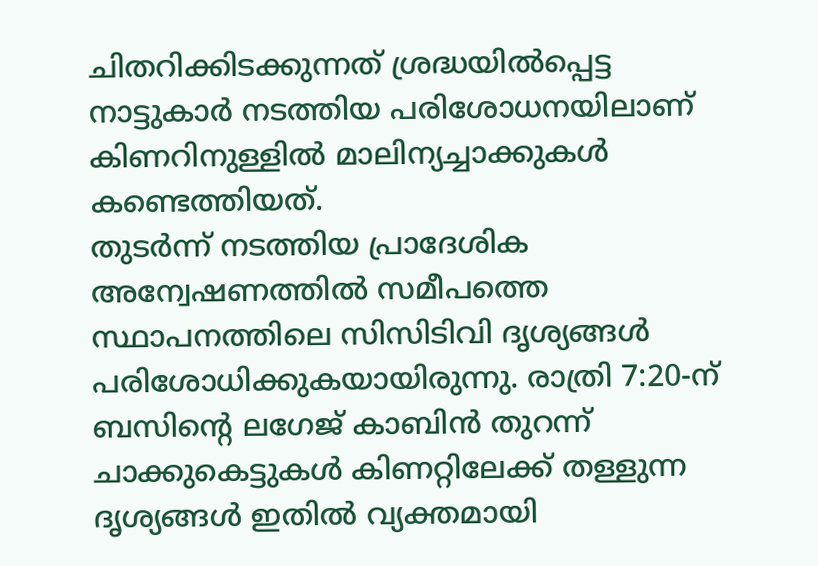ചിതറിക്കിടക്കുന്നത് ശ്രദ്ധയിൽപ്പെട്ട നാട്ടുകാർ നടത്തിയ പരിശോധനയിലാണ് കിണറിനുള്ളിൽ മാലിന്യച്ചാക്കുകൾ കണ്ടെത്തിയത്.
തുടർന്ന് നടത്തിയ പ്രാദേശിക അന്വേഷണത്തിൽ സമീപത്തെ സ്ഥാപനത്തിലെ സിസിടിവി ദൃശ്യങ്ങൾ പരിശോധിക്കുകയായിരുന്നു. രാത്രി 7:20-ന് ബസിന്റെ ലഗേജ് കാബിൻ തുറന്ന് ചാക്കുകെട്ടുകൾ കിണറ്റിലേക്ക് തള്ളുന്ന ദൃശ്യങ്ങൾ ഇതിൽ വ്യക്തമായി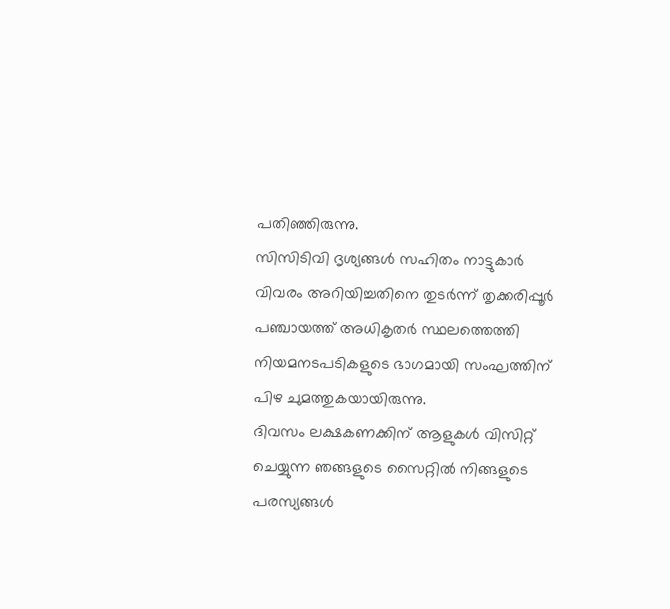പതിഞ്ഞിരുന്നു.
സിസിടിവി ദൃശ്യങ്ങൾ സഹിതം നാട്ടുകാർ വിവരം അറിയിച്ചതിനെ തുടർന്ന് തൃക്കരിപ്പൂർ പഞ്ചായത്ത് അധികൃതർ സ്ഥലത്തെത്തി നിയമനടപടികളുടെ ഭാഗമായി സംഘത്തിന് പിഴ ചുമത്തുകയായിരുന്നു.
ദിവസം ലക്ഷകണക്കിന് ആളുകൾ വിസിറ്റ് ചെയ്യുന്ന ഞങ്ങളുടെ സൈറ്റിൽ നിങ്ങളുടെ പരസ്യങ്ങൾ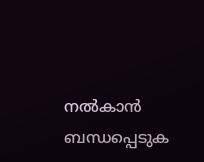നൽകാൻ ബന്ധപ്പെടുക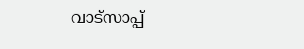വാട്സാപ്പ്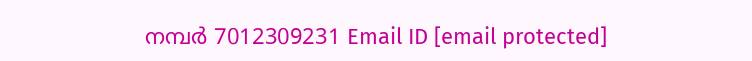നമ്പർ 7012309231 Email ID [email protected]